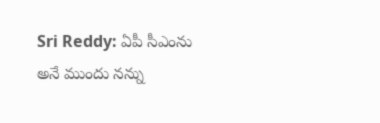Sri Reddy: ఏపీ సీఎంను అనే ముందు నన్ను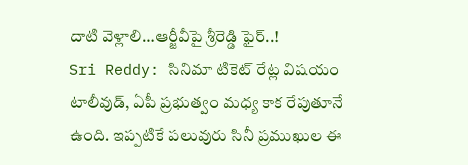దాటి వెళ్లాలి…ఆర్జీవీపై శ్రీరెడ్డి ఫైర్..!
Sri Reddy: సినిమా టికెట్ రేట్ల విషయం టాలీవుడ్, ఏపీ ప్రభుత్వం మధ్య కాక రేపుతూనే ఉంది. ఇప్పటికే పలువురు సినీ ప్రముఖుల ఈ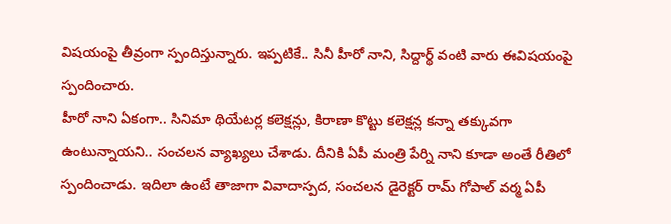విషయంపై తీవ్రంగా స్పందిస్తున్నారు. ఇప్పటికే.. సినీ హీరో నాని, సిద్దార్థ్ వంటి వారు ఈవిషయంపై స్పందించారు.
హీరో నాని ఏకంగా.. సినిమా థియేటర్ల కలెక్షన్లు, కిరాణా కొట్టు కలెక్షన్ల కన్నా తక్కువగా ఉంటున్నాయని.. సంచలన వ్యాఖ్యలు చేశాడు. దీనికి ఏపీ మంత్రి పేర్ని నాని కూడా అంతే రీతిలో స్పందించాడు. ఇదిలా ఉంటే తాజాగా వివాదాస్పద, సంచలన డైరెక్టర్ రామ్ గోపాల్ వర్మ ఏపీ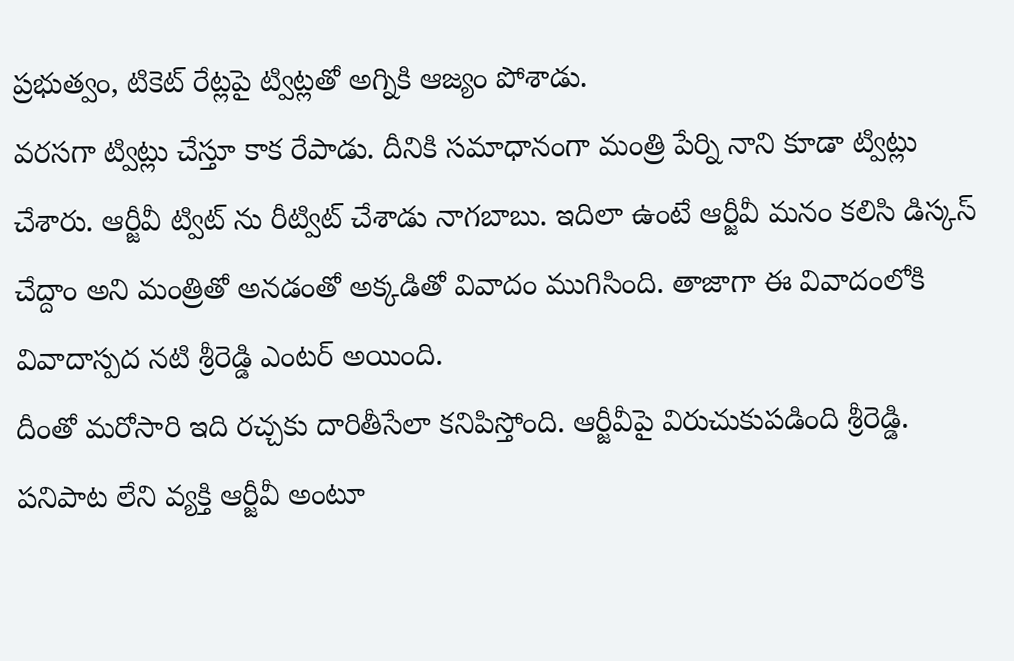ప్రభుత్వం, టికెట్ రేట్లపై ట్విట్లతో అగ్నికి ఆజ్యం పోశాడు.
వరసగా ట్విట్లు చేస్తూ కాక రేపాడు. దీనికి సమాధానంగా మంత్రి పేర్ని నాని కూడా ట్విట్లు చేశారు. ఆర్జీవీ ట్విట్ ను రీట్విట్ చేశాడు నాగబాబు. ఇదిలా ఉంటే ఆర్జీవీ మనం కలిసి డిస్కస్ చేద్దాం అని మంత్రితో అనడంతో అక్కడితో వివాదం ముగిసింది. తాజాగా ఈ వివాదంలోకి వివాదాస్పద నటి శ్రీరెడ్డి ఎంటర్ అయింది.
దీంతో మరోసారి ఇది రచ్చకు దారితీసేలా కనిపిస్తోంది. ఆర్జీవీపై విరుచుకుపడింది శ్రీరెడ్డి. పనిపాట లేని వ్యక్తి ఆర్జీవీ అంటూ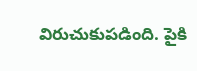విరుచుకుపడింది. పైకి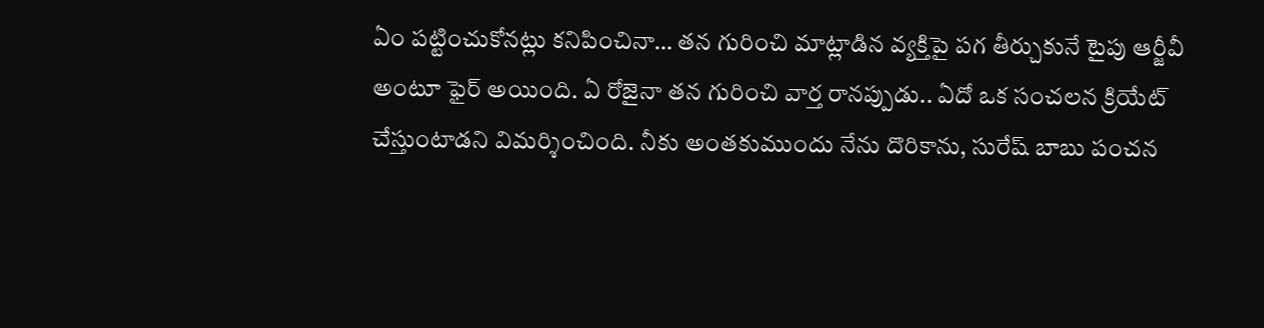ఏం పట్టించుకోనట్లు కనిపించినా… తన గురించి మాట్లాడిన వ్యక్తిపై పగ తీర్చుకునే టైపు ఆర్జీవీ అంటూ ఫైర్ అయింది. ఏ రోజైనా తన గురించి వార్త రానప్పుడు.. ఏదో ఒక సంచలన క్రియేట్ చేస్తుంటాడని విమర్శించింది. నీకు అంతకుముందు నేను దొరికాను, సురేష్ బాబు పంచన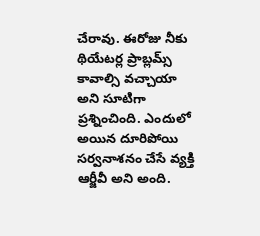చేరావు. ఈరోజు నీకు థియేటర్ల ప్రాబ్లమ్స్ కావాల్సి వచ్చాయా అని సూటిగా ప్రశ్నించింది. ఎందులో అయిన దూరిపోయి సర్వనాశనం చేసే వ్యక్తి ఆర్జీవీ అని అంది.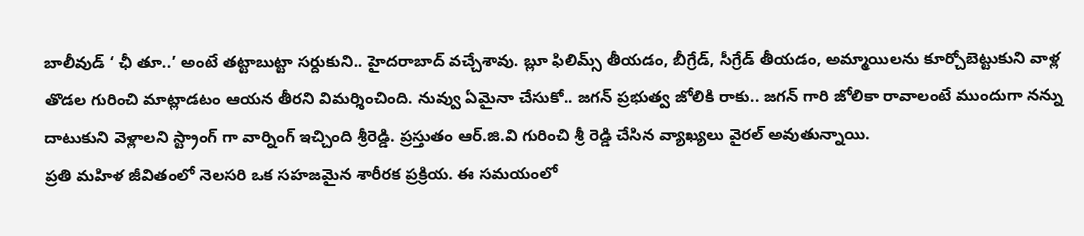బాలీవుడ్ ‘ ఛీ తూ..’ అంటే తట్టాబుట్టా సర్దుకుని.. హైదరాబాద్ వచ్చేశావు. బ్లూ ఫిలిమ్స్ తీయడం, బీగ్రేడ్, సీగ్రేడ్ తీయడం, అమ్మాయిలను కూర్చోబెట్టుకుని వాళ్ల తొడల గురించి మాట్లాడటం ఆయన తీరని విమర్శించింది. నువ్వు ఏమైనా చేసుకో.. జగన్ ప్రభుత్వ జోలికి రాకు.. జగన్ గారి జోలికా రావాలంటే ముందుగా నన్ను దాటుకుని వెళ్లాలని స్ట్రాంగ్ గా వార్నింగ్ ఇచ్చింది శ్రీరెడ్డి. ప్రస్తుతం ఆర్.జి.వి గురించి శ్రీ రెడ్డి చేసిన వ్యాఖ్యలు వైరల్ అవుతున్నాయి.
ప్రతి మహిళ జీవితంలో నెలసరి ఒక సహజమైన శారీరక ప్రక్రియ. ఈ సమయంలో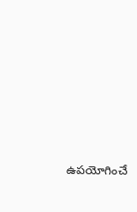ఉపయోగించే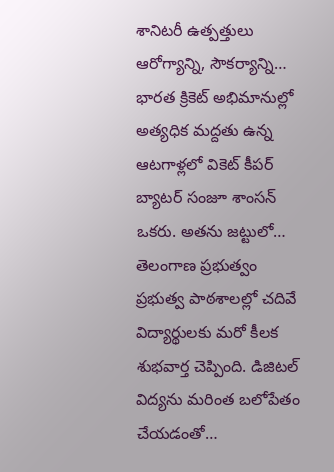శానిటరీ ఉత్పత్తులు ఆరోగ్యాన్ని, సౌకర్యాన్ని…
భారత క్రికెట్ అభిమానుల్లో అత్యధిక మద్దతు ఉన్న ఆటగాళ్లలో వికెట్ కీపర్ బ్యాటర్ సంజూ శాంసన్ ఒకరు. అతను జట్టులో…
తెలంగాణ ప్రభుత్వం ప్రభుత్వ పాఠశాలల్లో చదివే విద్యార్థులకు మరో కీలక శుభవార్త చెప్పింది. డిజిటల్ విద్యను మరింత బలోపేతం చేయడంతో…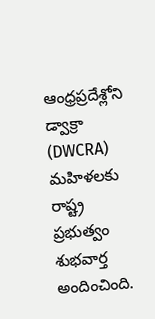ఆంధ్రప్రదేశ్లోని డ్వాక్రా (DWCRA) మహిళలకు రాష్ట్ర ప్రభుత్వం శుభవార్త అందించింది.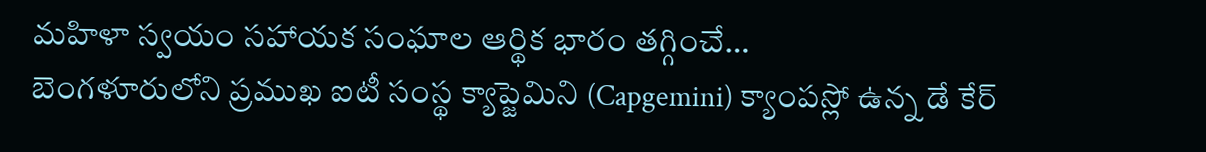మహిళా స్వయం సహాయక సంఘాల ఆర్థిక భారం తగ్గించే…
బెంగళూరులోని ప్రముఖ ఐటీ సంస్థ క్యాప్జెమిని (Capgemini) క్యాంపస్లో ఉన్న డే కేర్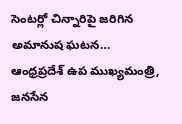సెంటర్లో చిన్నారిపై జరిగిన అమానుష ఘటన…
ఆంధ్రప్రదేశ్ ఉప ముఖ్యమంత్రి, జనసేన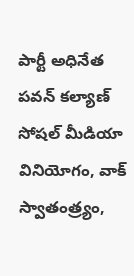పార్టీ అధినేత పవన్ కల్యాణ్ సోషల్ మీడియా వినియోగం, వాక్ స్వాతంత్ర్యం,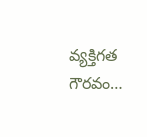వ్యక్తిగత గౌరవం…